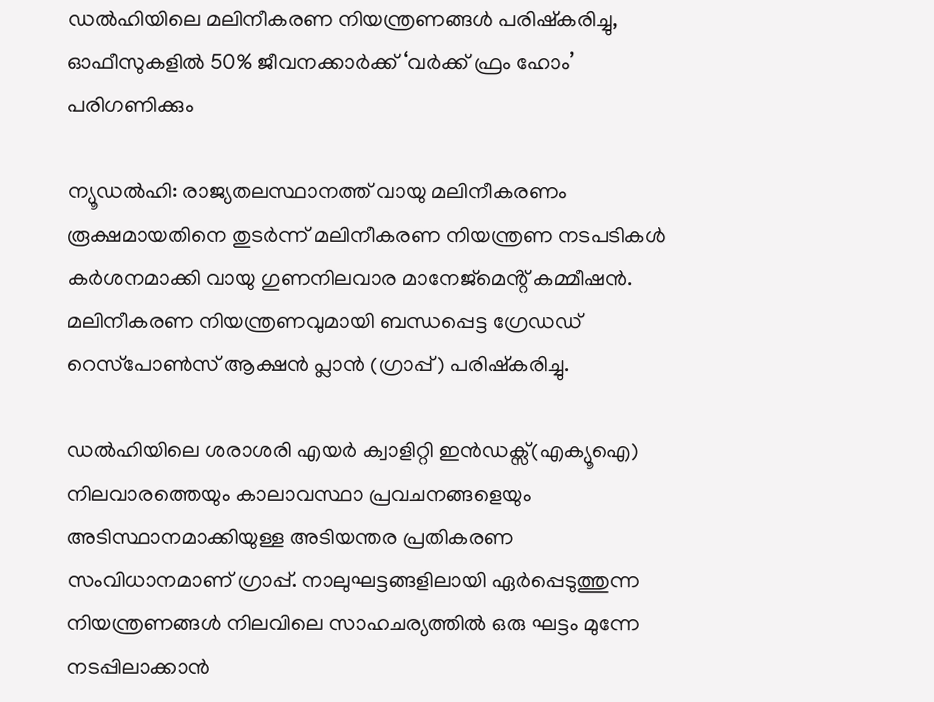ഡൽഹിയിലെ മലിനീകരണ നിയന്ത്രണങ്ങൾ പരിഷ്കരിച്ചു, ഓഫീസുകളിൽ 50% ജീവനക്കാർക്ക് ‘വർക്ക് ഫ്രം ഹോം’ പരിഗണിക്കും

ന്യൂഡൽഹി: രാജ്യതലസ്ഥാനത്ത് വായു മലിനീകരണം രൂക്ഷമായതിനെ തുടർന്ന് മലിനീകരണ നിയന്ത്രണ നടപടികൾ കർശനമാക്കി വായു ഗുണനിലവാര മാനേജ്മെൻ്റ് കമ്മീഷൻ. മലിനീകരണ നിയന്ത്രണവുമായി ബന്ധപ്പെട്ട ഗ്രേഡഡ് റെസ്‌പോൺസ് ആക്ഷൻ പ്ലാൻ (ഗ്രാപ്പ്) പരിഷ്കരിച്ചു.

ഡൽഹിയിലെ ശരാശരി എയർ ക്വാളിറ്റി ഇൻഡക്സ്(എക്യൂഐ) നിലവാരത്തെയും കാലാവസ്ഥാ പ്രവചനങ്ങളെയും അടിസ്ഥാനമാക്കിയുള്ള അടിയന്തര പ്രതികരണ സംവിധാനമാണ് ഗ്രാപ്പ്. നാലുഘട്ടങ്ങളിലായി ഏർപ്പെടുത്തുന്ന നിയന്ത്രണങ്ങൾ നിലവിലെ സാഹചര്യത്തിൽ ഒരു ഘട്ടം മുന്നേ നടപ്പിലാക്കാൻ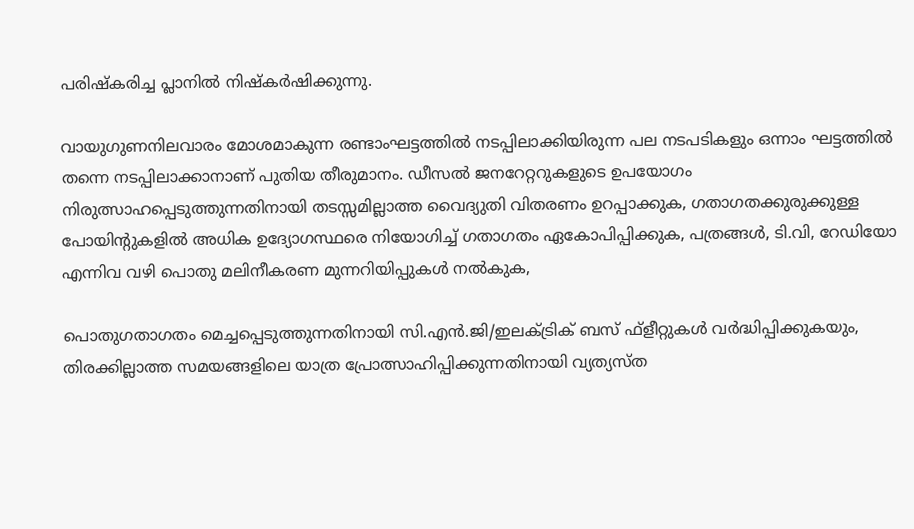പരിഷ്കരിച്ച പ്ലാനിൽ നിഷ്കർഷിക്കുന്നു.

വായുഗുണനിലവാരം മോശമാകുന്ന രണ്ടാംഘട്ടത്തിൽ നടപ്പിലാക്കിയിരുന്ന പല നടപടികളും ഒന്നാം ഘട്ടത്തിൽ തന്നെ നടപ്പിലാക്കാനാണ് പുതിയ തീരുമാനം. ഡീസൽ ജനറേറ്ററുകളുടെ ഉപയോഗം നിരുത്സാഹപ്പെടുത്തുന്നതിനായി തടസ്സമില്ലാത്ത വൈദ്യുതി വിതരണം ഉറപ്പാക്കുക, ഗതാഗതക്കുരുക്കുള്ള പോയിന്റുകളിൽ അധിക ഉദ്യോഗസ്ഥരെ നിയോഗിച്ച് ഗതാഗതം ഏകോപിപ്പിക്കുക, പത്രങ്ങൾ, ടി.വി, റേഡിയോ എന്നിവ വഴി പൊതു മലിനീകരണ മുന്നറിയിപ്പുകൾ നൽകുക,

പൊതുഗതാഗതം മെച്ചപ്പെടുത്തുന്നതിനായി സി.എൻ.ജി/ഇലക്ട്രിക് ബസ് ഫ്ളീറ്റുകൾ വർദ്ധിപ്പിക്കുകയും, തിരക്കില്ലാത്ത സമയങ്ങളിലെ യാത്ര പ്രോത്സാഹിപ്പിക്കുന്നതിനായി വ്യത്യസ്ത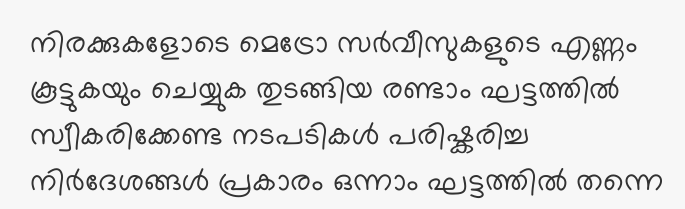നിരക്കുകളോടെ മെട്രോ സർവീസുകളുടെ എണ്ണം കൂട്ടുകയും ചെയ്യുക തുടങ്ങിയ രണ്ടാം ഘട്ടത്തിൽ സ്വീകരിക്കേണ്ട നടപടികൾ പരിഷ്കരിച്ച നിർദേശങ്ങൾ പ്രകാരം ഒന്നാം ഘട്ടത്തിൽ തന്നെ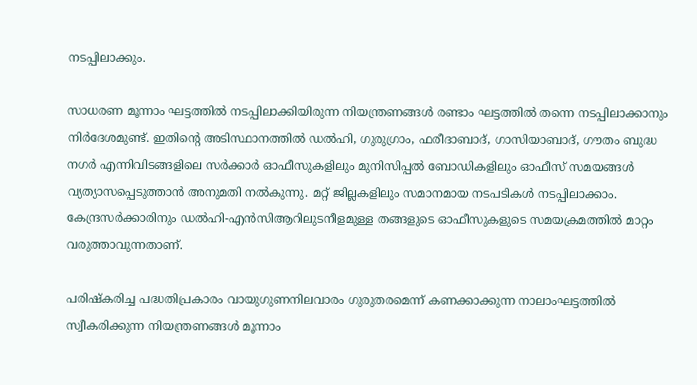നടപ്പിലാക്കും.

സാധരണ മൂന്നാം ഘട്ടത്തിൽ നടപ്പിലാക്കിയിരുന്ന നിയന്ത്രണങ്ങൾ രണ്ടാം ഘട്ടത്തിൽ തന്നെ നടപ്പിലാക്കാനും നിർദേശമുണ്ട്. ഇതിന്റെ അടിസ്ഥാനത്തിൽ ഡൽഹി, ഗുരുഗ്രാം, ഫരീദാബാദ്, ഗാസിയാബാദ്, ഗൗതം ബുദ്ധ നഗർ എന്നിവിടങ്ങളിലെ സർക്കാർ ഓഫീസുകളിലും മുനിസിപ്പൽ ബോഡികളിലും ഓഫീസ് സമയങ്ങൾ വ്യത്യാസപ്പെടുത്താൻ അനുമതി നൽകുന്നു. മറ്റ് ജില്ലകളിലും സമാനമായ നടപടികൾ നടപ്പിലാക്കാം. കേന്ദ്രസർക്കാരിനും ഡൽഹി-എൻസിആറിലുടനീളമുള്ള തങ്ങളുടെ ഓഫീസുകളുടെ സമയക്രമത്തിൽ മാറ്റം വരുത്താവുന്നതാണ്.

പരിഷ്കരിച്ച പദ്ധതിപ്രകാരം വായുഗുണനിലവാരം ഗുരുതരമെന്ന് കണക്കാക്കുന്ന നാലാംഘട്ടത്തിൽ സ്വീകരിക്കുന്ന നിയന്ത്രണങ്ങൾ മൂന്നാം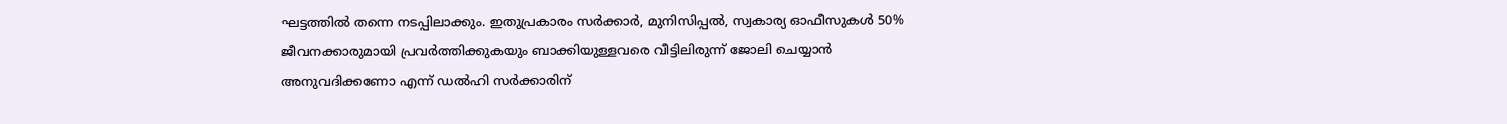ഘട്ടത്തിൽ തന്നെ നടപ്പിലാക്കും. ഇതുപ്രകാരം സർക്കാർ, മുനിസിപ്പൽ, സ്വകാര്യ ഓഫീസുകൾ 50% ജീവനക്കാരുമായി പ്രവർത്തിക്കുകയും ബാക്കിയുള്ളവരെ വീട്ടിലിരുന്ന് ജോലി ചെയ്യാൻ അനുവദിക്കണോ എന്ന് ഡൽഹി സർക്കാരിന്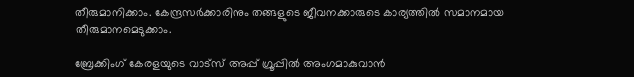തീരുമാനിക്കാം. കേന്ദ്രസർക്കാരിനും തങ്ങളുടെ ജീവനക്കാരുടെ കാര്യത്തിൽ സമാനമായ തീരുമാനമെടുക്കാം.

ബ്രേക്കിംഗ് കേരളയുടെ വാട്സ് അപ്പ് ഗ്രൂപ്പിൽ അംഗമാകുവാൻ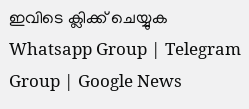ഇവിടെ ക്ലിക്ക് ചെയ്യുക Whatsapp Group | Telegram Group | Google News